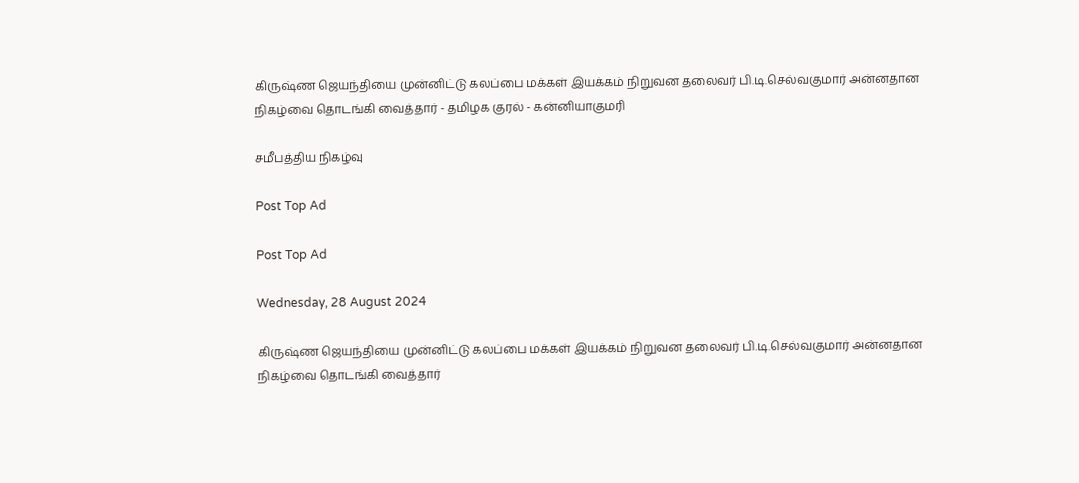கிருஷ்ண ஜெயந்தியை முன்னிட்டு கலப்பை மக்கள் இயக்கம் நிறுவன தலைவர் பி.டி.செல்வகுமார் அன்னதான நிகழ்வை தொடங்கி வைத்தார் - தமிழக குரல் - கன்னியாகுமரி

சமீபத்திய நிகழ்வு

Post Top Ad

Post Top Ad

Wednesday, 28 August 2024

கிருஷ்ண ஜெயந்தியை முன்னிட்டு கலப்பை மக்கள் இயக்கம் நிறுவன தலைவர் பி.டி.செல்வகுமார் அன்னதான நிகழ்வை தொடங்கி வைத்தார்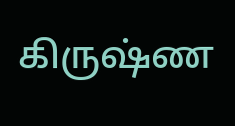கிருஷ்ண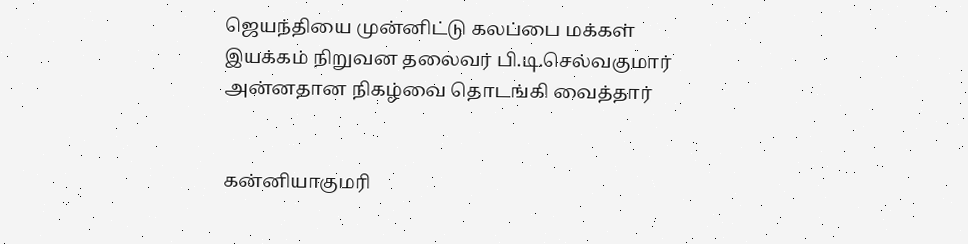ஜெயந்தியை முன்னிட்டு கலப்பை மக்கள் இயக்கம் நிறுவன தலைவர் பி.டி.செல்வகுமார் அன்னதான நிகழ்வை தொடங்கி வைத்தார்


கன்னியாகுமரி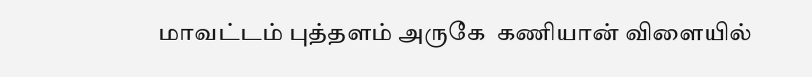மாவட்டம் புத்தளம் அருகே  கணியான் விளையில்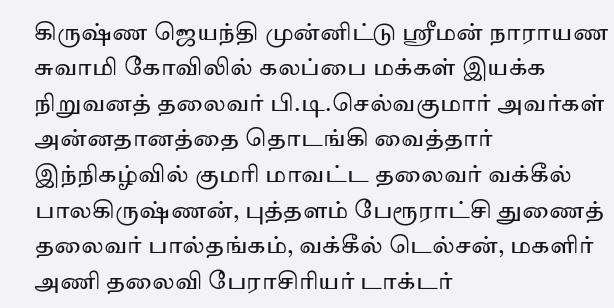கிருஷ்ண ஜெயந்தி முன்னிட்டு ஸ்ரீமன் நாராயண சுவாமி கோவிலில் கலப்பை மக்கள் இயக்க நிறுவனத் தலைவர் பி.டி.செல்வகுமார் அவர்கள் அன்னதானத்தை தொடங்கி வைத்தார் இந்நிகழ்வில் குமரி மாவட்ட தலைவர் வக்கீல் பாலகிருஷ்ணன், புத்தளம் பேரூராட்சி துணைத் தலைவர் பால்தங்கம், வக்கீல் டெல்சன், மகளிர் அணி தலைவி பேராசிரியர் டாக்டர்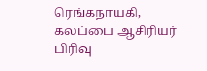ரெங்கநாயகி, கலப்பை ஆசிரியர் பிரிவு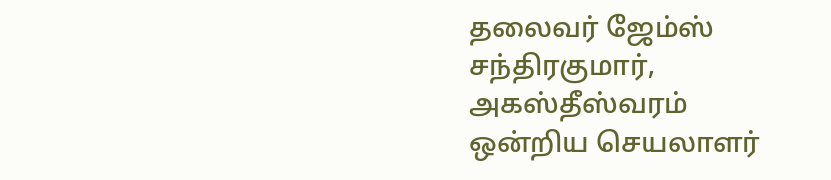தலைவர் ஜேம்ஸ் சந்திரகுமார், அகஸ்தீஸ்வரம் ஒன்றிய செயலாளர்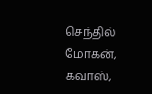செந்தில் மோகன், கவாஸ்,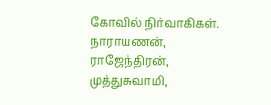கோவில் நிர்வாகிகள். நாராயணன், ராஜேந்திரன், முத்துசுவாமி,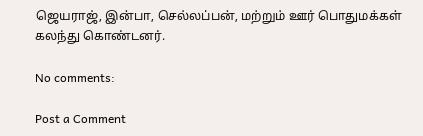ஜெயராஜ், இன்பா, செல்லப்பன், மற்றும் ஊர் பொதுமக்கள் கலந்து கொண்டனர்.

No comments:

Post a Comment